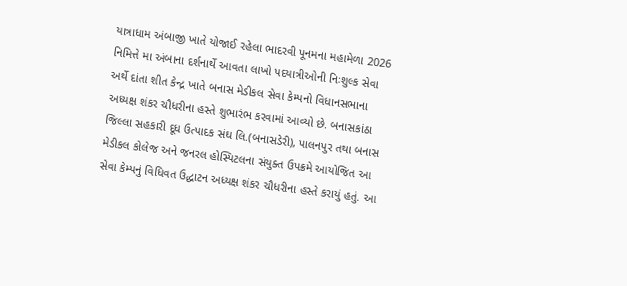યાત્રાધામ અંબાજી ખાતે યોજાઈ રહેલા ભાદરવી પૂનમના મહામેળા 2026 નિમિત્તે મા અંબાના દર્શનાર્થે આવતા લાખો પદયાત્રીઓની નિઃશુલ્ક સેવા અર્થે દાંતા શીત કેન્દ્ર ખાતે બનાસ મેડીકલ સેવા કેમ્પનો વિધાનસભાના અધ્યક્ષ શંકર ચૌધરીના હસ્તે શુભારંભ કરવામાં આવ્યો છે. બનાસકાંઠા જિલ્લા સહકારી દૂધ ઉત્પાદક સંઘ લિ.(બનાસડેરી), પાલનપુર તથા બનાસ મેડીકલ કોલેજ અને જનરલ હોસ્પિટલના સંયુક્ત ઉપક્રમે આયોજિત આ સેવા કેમ્પનું વિધિવત ઉદ્ધાટન અધ્યક્ષ શંકર ચૌધરીના હસ્તે કરાયું હતું. આ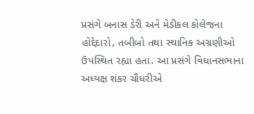પ્રસંગે બનાસ ડેરી અને મેડીકલ કોલેજના હોદ્દેદારો, તબીબો તથા સ્થાનિક અગ્રણીઓ ઉપસ્થિત રહ્યા હતા. આ પ્રસંગે વિધાનસભાના અધ્યક્ષ શંકર ચૌધરીએ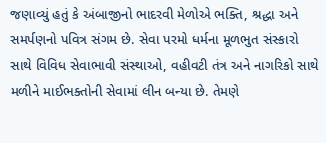જણાવ્યું હતું કે અંબાજીનો ભાદરવી મેળોએ ભક્તિ, શ્રદ્ધા અને સમર્પણનો પવિત્ર સંગમ છે. સેવા પરમો ધર્મના મૂળભુત સંસ્કારો સાથે વિવિધ સેવાભાવી સંસ્થાઓ, વહીવટી તંત્ર અને નાગરિકો સાથે મળીને માઈભક્તોની સેવામાં લીન બન્યા છે. તેમણે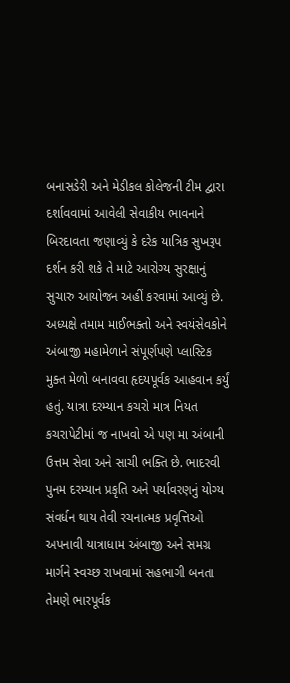બનાસડેરી અને મેડીકલ કોલેજની ટીમ દ્વારા દર્શાવવામાં આવેલી સેવાકીય ભાવનાને બિરદાવતા જણાવ્યું કે દરેક યાત્રિક સુખરૂપ દર્શન કરી શકે તે માટે આરોગ્ય સુરક્ષાનું સુચારુ આયોજન અહીં કરવામાં આવ્યું છે. અધ્યક્ષે તમામ માઈભક્તો અને સ્વયંસેવકોને અંબાજી મહામેળાને સંપૂર્ણપણે પ્લાસ્ટિક મુક્ત મેળો બનાવવા હૃદયપૂર્વક આહવાન કર્યું હતું. યાત્રા દરમ્યાન કચરો માત્ર નિયત કચરાપેટીમાં જ નાખવો એ પણ મા અંબાની ઉત્તમ સેવા અને સાચી ભક્તિ છે. ભાદરવી પુનમ દરમ્યાન પ્રકૃતિ અને પર્યાવરણનું યોગ્ય સંવર્ધન થાય તેવી રચનાત્મક પ્રવૃત્તિઓ અપનાવી યાત્રાધામ અંબાજી અને સમગ્ર માર્ગને સ્વચ્છ રાખવામાં સહભાગી બનતા તેમણે ભારપૂર્વક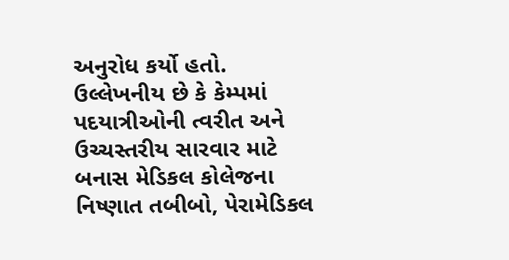અનુરોધ કર્યો હતો. ઉલ્લેખનીય છે કે કેમ્પમાં પદયાત્રીઓની ત્વરીત અને ઉચ્ચસ્તરીય સારવાર માટે બનાસ મેડિકલ કોલેજના નિષ્ણાત તબીબો, પેરામેડિકલ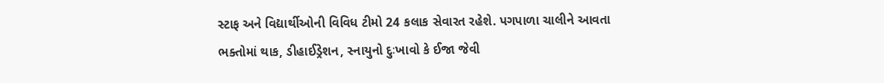સ્ટાફ અને વિદ્યાર્થીઓની વિવિધ ટીમો 24 કલાક સેવારત રહેશે. પગપાળા ચાલીને આવતા ભક્તોમાં થાક, ડીહાઈડ્રેશન, સ્નાયુનો દુઃખાવો કે ઈજા જેવી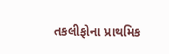તકલીફોના પ્રાથમિક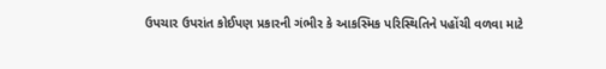ઉપચાર ઉપરાંત કોઈપણ પ્રકારની ગંભીર કે આકસ્મિક પરિસ્થિતિને પહોંચી વળવા માટે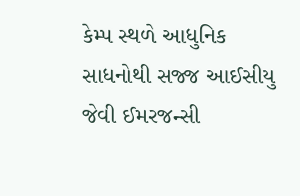કેમ્પ સ્થળે આધુનિક સાધનોથી સજ્જ આઈસીયુ જેવી ઈમરજન્સી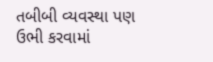તબીબી વ્યવસ્થા પણ ઉભી કરવામાં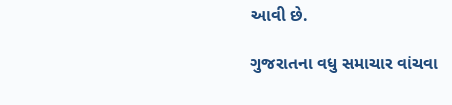આવી છે.

ગુજરાતના વધુ સમાચાર વાંચવા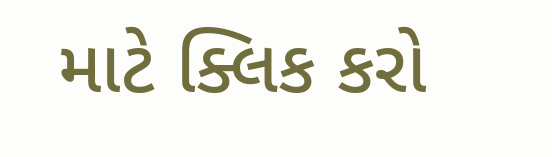માટે ક્લિક કરો